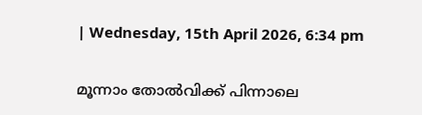| Wednesday, 15th April 2026, 6:34 pm

മൂന്നാം തോല്‍വിക്ക് പിന്നാലെ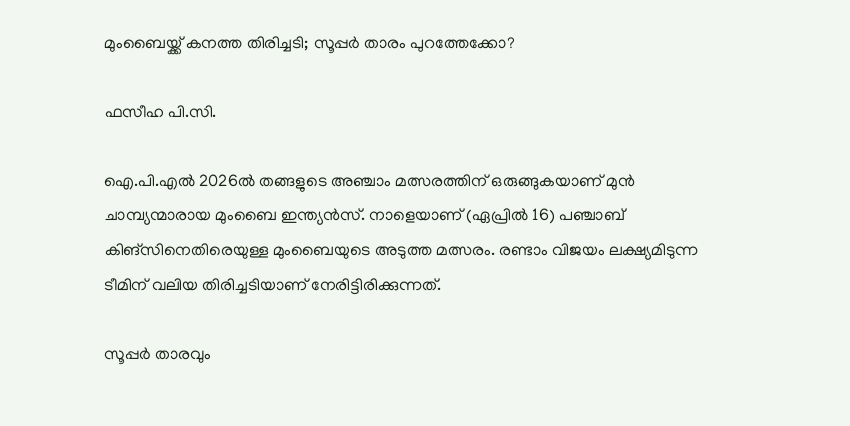മുംബൈയ്ക്ക് കനത്ത തിരിച്ചടി; സൂപ്പര്‍ താരം പുറത്തേക്കോ?

ഫസീഹ പി.സി.

ഐ.പി.എല്‍ 2026ല്‍ തങ്ങളുടെ അഞ്ചാം മത്സരത്തിന് ഒരുങ്ങുകയാണ് മുന്‍ ചാമ്പ്യന്മാരായ മുംബൈ ഇന്ത്യന്‍സ്. നാളെയാണ് (ഏപ്രില്‍ 16) പഞ്ചാബ് കിങ്‌സിനെതിരെയുള്ള മുംബൈയുടെ അടുത്ത മത്സരം. രണ്ടാം വിജയം ലക്ഷ്യമിടുന്ന ടീമിന് വലിയ തിരിച്ചടിയാണ് നേരിട്ടിരിക്കുന്നത്.

സൂപ്പര്‍ താരവും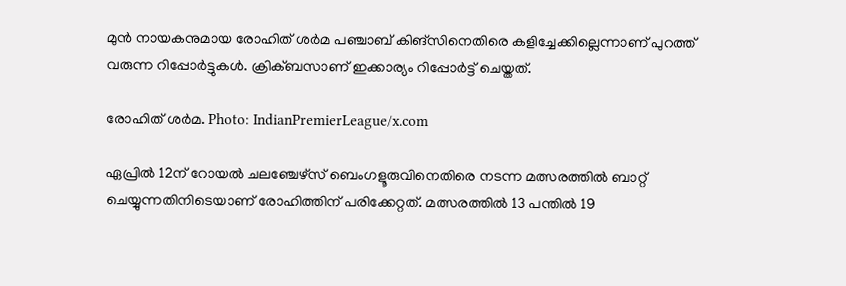മുന്‍ നായകനുമായ രോഹിത് ശര്‍മ പഞ്ചാബ് കിങ്‌സിനെതിരെ കളിച്ചേക്കില്ലെന്നാണ് പുറത്ത് വരുന്ന റിപ്പോര്‍ട്ടുകള്‍. ക്രിക്ബസാണ് ഇക്കാര്യം റിപ്പോര്‍ട്ട് ചെയ്തത്.

രോഹിത് ശർമ. Photo: IndianPremierLeague/x.com

ഏപ്രില്‍ 12ന് റോയല്‍ ചലഞ്ചേഴ്സ് ബെംഗളൂരുവിനെതിരെ നടന്ന മത്സരത്തില്‍ ബാറ്റ് ചെയ്യുന്നതിനിടെയാണ് രോഹിത്തിന് പരിക്കേറ്റത്. മത്സരത്തില്‍ 13 പന്തില്‍ 19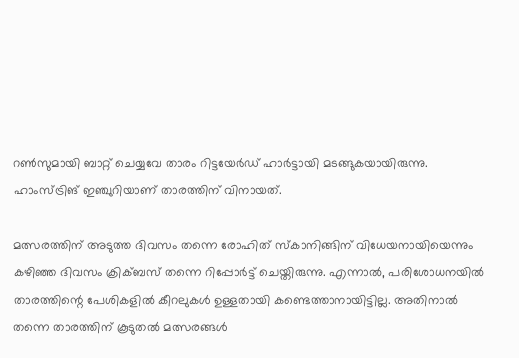റണ്‍സുമായി ബാറ്റ് ചെയ്യവേ താരം റിട്ടയേര്‍ഡ് ഹാര്‍ട്ടായി മടങ്ങുകയായിരുന്നു. ഹാംസ്ട്രിങ് ഇഞ്ചുറിയാണ് താരത്തിന് വിനായത്.

മത്സരത്തിന് അടുത്ത ദിവസം തന്നെ രോഹിത് സ്‌കാനിങ്ങിന് വിധേയനായിയെന്നും കഴിഞ്ഞ ദിവസം ക്രിക്ബസ് തന്നെ റിപ്പോര്‍ട്ട് ചെയ്തിരുന്നു. എന്നാല്‍, പരിശോധനയില്‍ താരത്തിന്റെ പേശികളില്‍ കീറലുകള്‍ ഉള്ളതായി കണ്ടെത്താനായിട്ടില്ല. അതിനാല്‍ തന്നെ താരത്തിന് കൂടുതല്‍ മത്സരങ്ങള്‍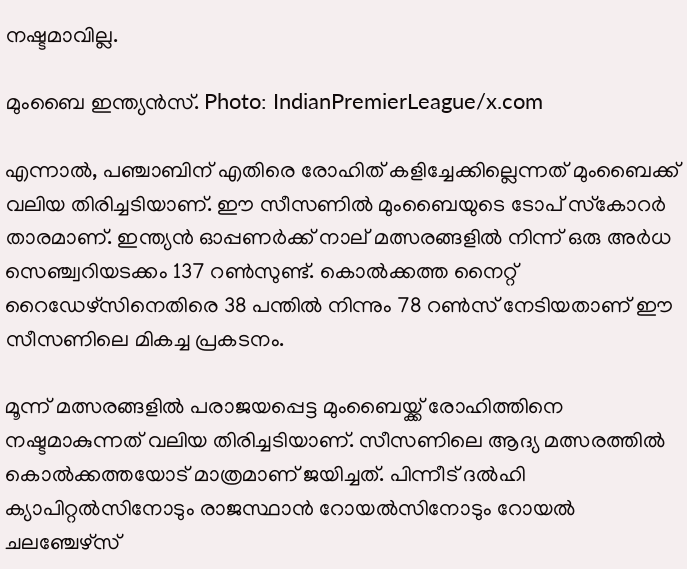നഷ്ടമാവില്ല.

മുംബൈ ഇന്ത്യൻസ്. Photo: IndianPremierLeague/x.com

എന്നാല്‍, പഞ്ചാബിന് എതിരെ രോഹിത് കളിച്ചേക്കില്ലെന്നത് മുംബൈക്ക് വലിയ തിരിച്ചടിയാണ്. ഈ സീസണില്‍ മുംബൈയുടെ ടോപ് സ്‌കോറര്‍ താരമാണ്. ഇന്ത്യന്‍ ഓപ്പണര്‍ക്ക് നാല് മത്സരങ്ങളില്‍ നിന്ന് ഒരു അര്‍ധ സെഞ്ച്വറിയടക്കം 137 റണ്‍സുണ്ട്. കൊല്‍ക്കത്ത നൈറ്റ് റൈഡേഴ്‌സിനെതിരെ 38 പന്തില്‍ നിന്നും 78 റണ്‍സ് നേടിയതാണ് ഈ സീസണിലെ മികച്ച പ്രകടനം.

മൂന്ന് മത്സരങ്ങളില്‍ പരാജയപ്പെട്ട മുംബൈയ്ക്ക് രോഹിത്തിനെ നഷ്ടമാകുന്നത് വലിയ തിരിച്ചടിയാണ്. സീസണിലെ ആദ്യ മത്സരത്തില്‍ കൊല്‍ക്കത്തയോട് മാത്രമാണ് ജയിച്ചത്. പിന്നീട് ദല്‍ഹി ക്യാപിറ്റല്‍സിനോടും രാജസ്ഥാന്‍ റോയല്‍സിനോടും റോയല്‍ ചലഞ്ചേഴ്സ്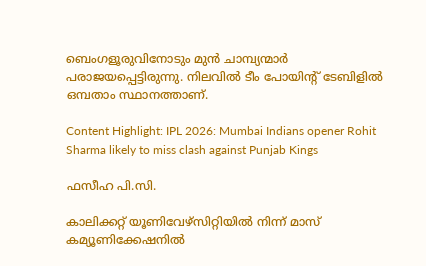ബെംഗളൂരുവിനോടും മുന്‍ ചാമ്പ്യന്മാര്‍ പരാജയപ്പെട്ടിരുന്നു. നിലവില്‍ ടീം പോയിന്റ് ടേബിളില്‍ ഒമ്പതാം സ്ഥാനത്താണ്.

Content Highlight: IPL 2026: Mumbai Indians opener Rohit Sharma likely to miss clash against Punjab Kings

ഫസീഹ പി.സി.

കാലിക്കറ്റ് യൂണിവേഴ്‌സിറ്റിയില്‍ നിന്ന് മാസ് കമ്യൂണിക്കേഷനില്‍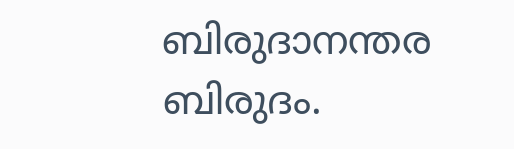ബിരുദാനന്തര ബിരുദം.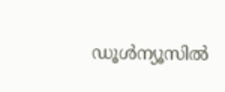ഡൂള്‍ന്യൂസില്‍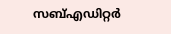സബ്എഡിറ്റര്‍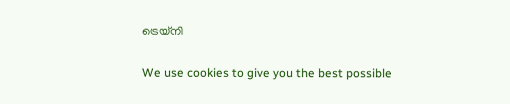ട്രെയ്‌നി

We use cookies to give you the best possible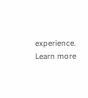experience. Learn more